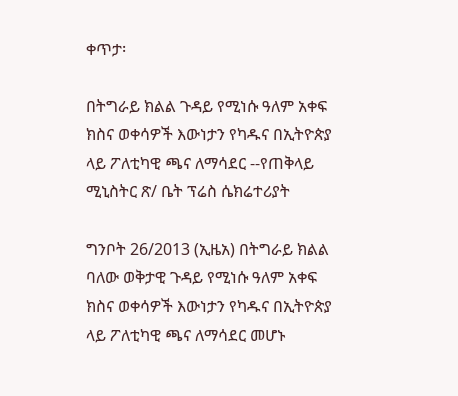ቀጥታ፡

በትግራይ ክልል ጉዳይ የሚነሱ ዓለም አቀፍ ክስና ወቀሳዎች እውነታን የካዱና በኢትዮጵያ ላይ ፖለቲካዊ ጫና ለማሳደር --የጠቅላይ ሚኒስትር ጽ/ ቤት ፕሬስ ሴክሬተሪያት

ግንቦት 26/2013 (ኢዜአ) በትግራይ ክልል ባለው ወቅታዊ ጉዳይ የሚነሱ ዓለም አቀፍ ክስና ወቀሳዎች እውነታን የካዱና በኢትዮጵያ ላይ ፖለቲካዊ ጫና ለማሳደር መሆኑ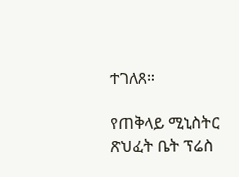ተገለጸ።

የጠቅላይ ሚኒስትር ጽህፈት ቤት ፕሬስ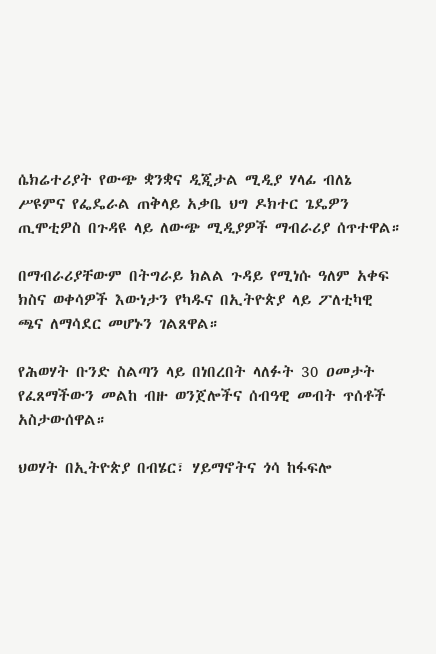ሴክሬተሪያት የውጭ ቋንቋና ዲጂታል ሚዲያ ሃላፊ ብለኔ ሥዩምና የፌዴራል ጠቅላይ አቃቤ ህግ ዶክተር ጌዴዎን ጢሞቲዎስ በጉዳዩ ላይ ለውጭ ሚዲያዎች ማብራሪያ ሰጥተዋል።

በማብራሪያቸውም በትግራይ ክልል ጉዳይ የሚነሱ ዓለም አቀፍ ክስና ወቀሳዎች እውነታን የካዱና በኢትዮጵያ ላይ ፖለቲካዊ ጫና ለማሳደር መሆኑን ገልጸዋል።

የሕወሃት ቡንድ ስልጣን ላይ በነበረበት ላለፉት 30 ዐመታት የፈጸማችውን መልከ ብዙ ወንጀሎችና ሰብዓዊ መብት ጥሰቶች አስታውሰዋል።

ህወሃት በኢትዮጵያ በብሄር፣ ሃይማኖትና ጎሳ ከፋፍሎ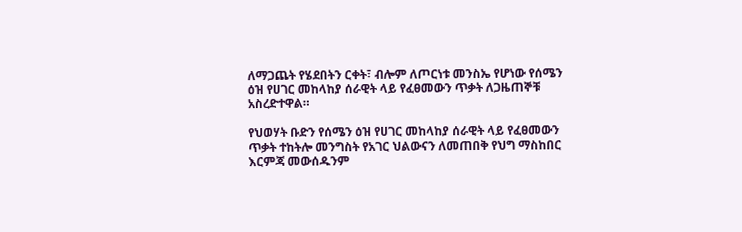ለማጋጨት የሄደበትን ርቀት፣ ብሎም ለጦርነቱ መንስኤ የሆነው የሰሜን ዕዝ የሀገር መከላከያ ሰራዊት ላይ የፈፀመውን ጥቃት ለጋዜጠኞቹ አስረድተዋል።

የህወሃት ቡድን የሰሜን ዕዝ የሀገር መከላከያ ሰራዊት ላይ የፈፀመውን ጥቃት ተከትሎ መንግስት የአገር ህልውናን ለመጠበቅ የህግ ማስከበር እርምጃ መውሰዱንም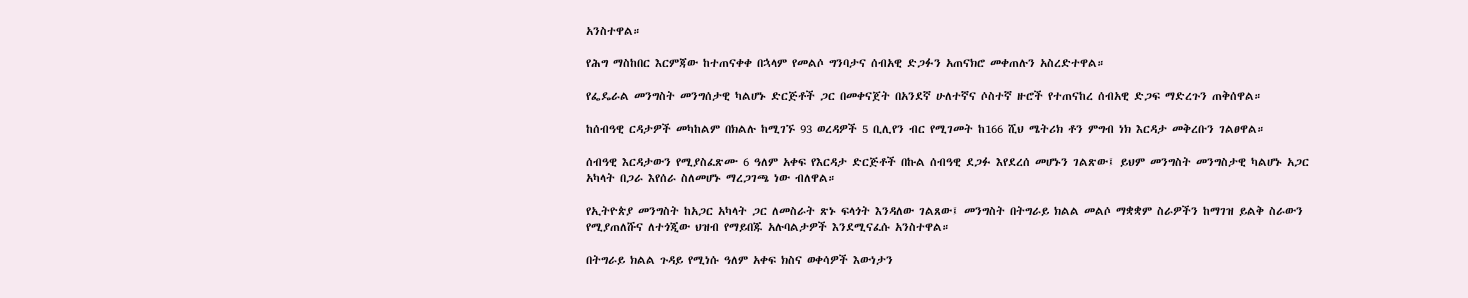አንስተዋል።

የሕግ ማስከበር እርምጃው ከተጠናቀቀ በኋላም የመልሶ ግንባታና ሰብአዊ ድጋፉን አጠናክሮ መቀጠሉን አስረድተዋል።

የፌዴራል መንግስት መንግሰታዊ ካልሆኑ ድርጅቶች ጋር በመቀናጀት በአንደኛ ሁለተኛና ሶስተኛ ዙሮች የተጠናከረ ሰብአዊ ድጋፍ ማድረጉን ጠቅሰዋል።

ከሰብዓዊ ርዳታዎች መካከልም በክልሉ ከሚገኙ 93 ወረዳዎች 5 ቢሊየን ብር የሚገመት ከ166 ሺህ ሜትሪክ ቶን ምግብ ነክ እርዳታ መቅረቡን ገልፀዋል።

ሰብዓዊ እርዳታውን የሚያስፈጽሙ 6 ዓለም አቀፍ የእርዳታ ድርጅቶች በኩል ሰብዓዊ ደጋፉ እየደረሰ መሆኑን ገልጽው፤ ይህም መንግስት መንግስታዊ ካልሆኑ አጋር አካላት በጋራ እየሰራ ስለመሆኑ ማረጋገጫ ነው ብለዋል።

የኢትዮጵያ መንግስት ከአጋር አካላት ጋር ለመስራት ጽኑ ፍላጎት እንዳለው ገልጸው፤ መንግስት በትግራይ ክልል መልሶ ማቋቋም ስራዎችን ከማገዝ ይልቅ ስራውን የሚያጠለሹና ለተጎጂው ህዝብ የማይበጁ አሉባልታዎች እንደሚናፈሱ አንስተዋል።

በትግራይ ክልል ጉዳይ የሚነሱ ዓለም አቀፍ ክስና ወቀሳዎች እውነታን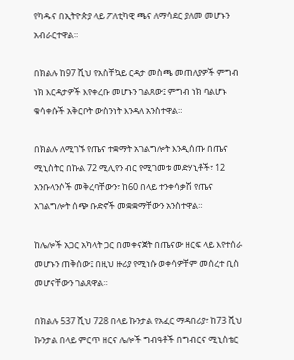የካዱና በኢትዮጵያ ላይ ፖለቲካዊ ጫና ለማሳደር ያለመ መሆኑን አብራርተዋል።

በክልሉ ከ97 ሺህ የአስቸኳይ ርዳታ መስጫ መጠለያዎች ምግብ ነክ እርዳታዎች እየቀረቡ መሆኑን ገልጸው፤ ምግብ ነክ ባልሆኑ ቁሳቀሱች አቅርቦት ውስንነት እንዳለ አንስተዋል።

በክልሉ ለሚገኙ የጤና ተቋማት አገልግሎት እንዲሰጡ በጤና ሚኒስትር በኩል 72 ሚሊየን ብር የሚገመቱ መድሃኒቶች፣ 12 አንቡላንሶች መቅረባቸውን፣ ከ60 በላይ ተንቀሳቃሽ የጤና አገልግሎት ሰጭ ቡድኖች መቋቋማቸውን አንስተዋል።

ከሌሎች አጋር አካላት ጋር በመቀናጀት በጤናው ዘርፍ ላይ እየተሰራ መሆኑን ጠቅሰው፤ በዚህ ዙሪያ የሚነሱ ወቀሳዎቸም መሰረተ ቢስ መሆናቸውን ገልጸዋል።

በክልሉ 537 ሺህ 728 በላይ ኩንታል የአፈር ማዳበሪያ፣ ከ73 ሺህ ኩንታል በላይ ምርጥ ዘርና ሌሎች ግብዓቶች በግብርና ሚኒስቴር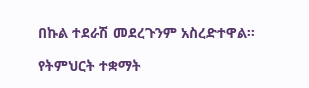በኩል ተደራሽ መደረጉንም አስረድተዋል።

የትምህርት ተቋማት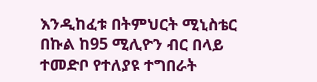እንዲከፈቱ በትምህርት ሚኒስቴር በኩል ከ95 ሚሊዮን ብር በላይ ተመድቦ የተለያዩ ተግበራት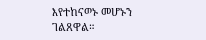እየተከናወኑ መሆኑን ገልጸዋል።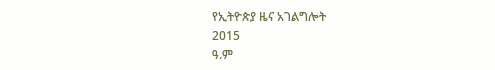የኢትዮጵያ ዜና አገልግሎት
2015
ዓ.ም